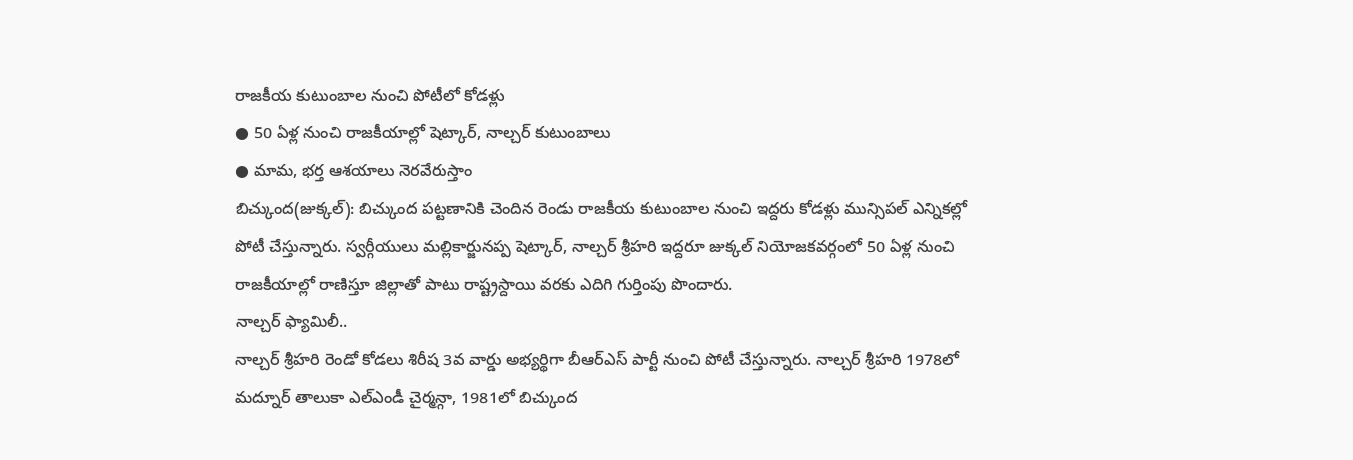రాజకీయ కుటుంబాల నుంచి పోటీలో కోడళ్లు
● 50 ఏళ్ల నుంచి రాజకీయాల్లో షెట్కార్, నాల్చర్ కుటుంబాలు
● మామ, భర్త ఆశయాలు నెరవేరుస్తాం
బిచ్కుంద(జుక్కల్): బిచ్కుంద పట్టణానికి చెందిన రెండు రాజకీయ కుటుంబాల నుంచి ఇద్దరు కోడళ్లు మున్సిపల్ ఎన్నికల్లో పోటీ చేస్తున్నారు. స్వర్గీయులు మల్లికార్జునప్ప షెట్కార్, నాల్చర్ శ్రీహరి ఇద్దరూ జుక్కల్ నియోజకవర్గంలో 50 ఏళ్ల నుంచి రాజకీయాల్లో రాణిస్తూ జిల్లాతో పాటు రాష్ట్రస్దాయి వరకు ఎదిగి గుర్తింపు పొందారు.
నాల్చర్ ఫ్యామిలీ..
నాల్చర్ శ్రీహరి రెండో కోడలు శిరీష 3వ వార్డు అభ్యర్థిగా బీఆర్ఎస్ పార్టీ నుంచి పోటీ చేస్తున్నారు. నాల్చర్ శ్రీహరి 1978లో మద్నూర్ తాలుకా ఎల్ఎండీ చైర్మన్గా, 1981లో బిచ్కుంద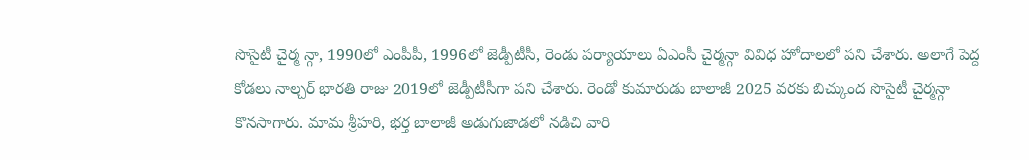సొసైటీ చైర్మ న్గా, 1990లో ఎంపీపీ, 1996లో జెడ్పీటీసీ, రెండు పర్యాయాలు ఏఎంసీ చైర్మన్గా వివిధ హోదాలలో పని చేశారు. అలాగే పెద్ద కోడలు నాల్చర్ భారతి రాజు 2019లో జెడ్పీటీసీగా పని చేశారు. రెండో కుమారుడు బాలాజీ 2025 వరకు బిచ్కుంద సొసైటీ చైర్మన్గా కొనసాగారు. మామ శ్రీహరి, భర్త బాలాజీ అడుగుజాడలో నడిచి వారి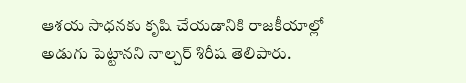ఆశయ సాధనకు కృషి చేయడానికి రాజకీయాల్లో అడుగు పెట్టానని నాల్చర్ శిరీష తెలిపారు.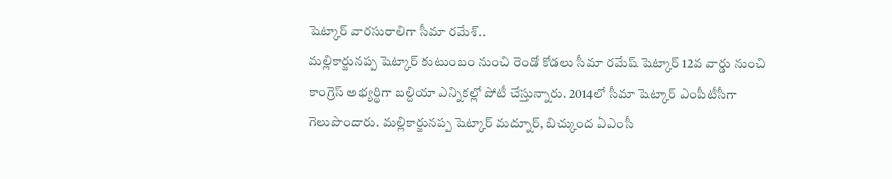షెట్కార్ వారసురాలిగా సీమా రమేశ్..
మల్లికార్జునప్ప షెట్కార్ కుటుంబం నుంచి రెండో కోడలు సీమా రమేష్ షెట్కార్ 12వ వార్డు నుంచి కాంగ్రెస్ అభ్యర్థిగా బల్దియా ఎన్నికల్లో పోటీ చేస్తున్నారు. 2014లో సీమా షెట్కార్ ఎంపీటీసీగా గెలుపొందారు. మల్లికార్జునప్ప షెట్కార్ మద్నూర్, బిచ్కుంద ఏఎంసీ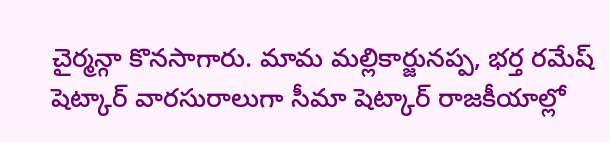చైర్మన్గా కొనసాగారు. మామ మల్లికార్జునప్ప, భర్త రమేష్ షెట్కార్ వారసురాలుగా సీమా షెట్కార్ రాజకీయాల్లో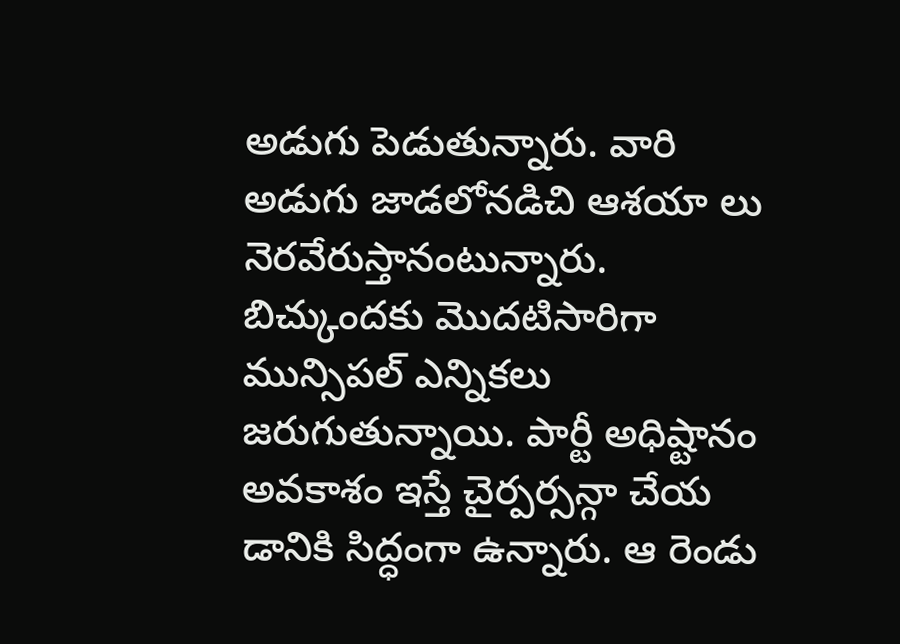అడుగు పెడుతున్నారు. వారి అడుగు జాడలోనడిచి ఆశయా లు నెరవేరుస్తానంటున్నారు. బిచ్కుందకు మొదటిసారిగా మున్సిపల్ ఎన్నికలు జరుగుతున్నాయి. పార్టీ అధిష్టానం అవకాశం ఇస్తే చైర్పర్సన్గా చేయ డానికి సిద్ధంగా ఉన్నారు. ఆ రెండు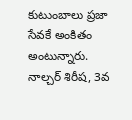కుటుంబాలు ప్రజా సేవకే అంకితం అంటున్నారు.
నాల్చర్ శిరీష, 3వ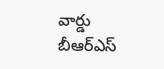వార్డు బీఆర్ఎస్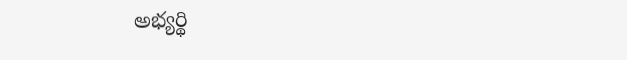అభ్యర్థి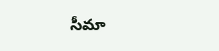సీమా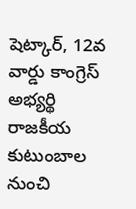షెట్కార్, 12వ వార్డు కాంగ్రెస్ అభ్యర్థి
రాజకీయ కుటుంబాల నుంచి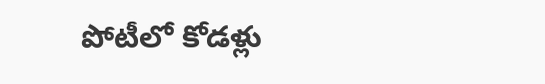పోటీలో కోడళ్లు